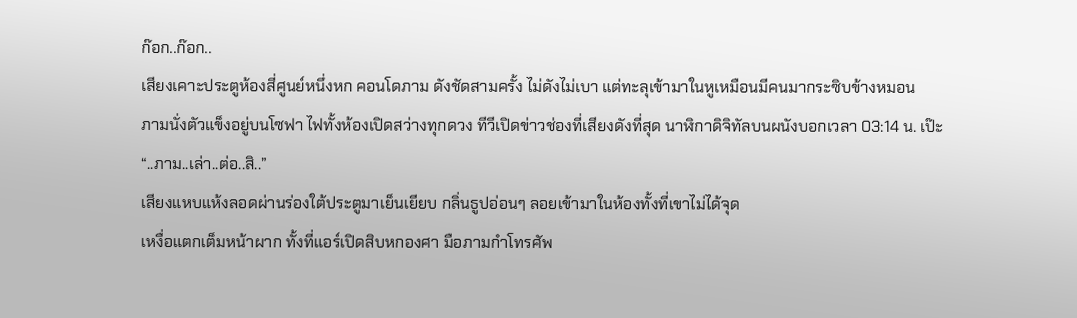ก๊อก..ก๊อก..
เสียงเคาะประตูห้องสี่ศูนย์หนึ่งหก คอนโดภาม ดังชัดสามครั้ง ไม่ดังไม่เบา แต่ทะลุเข้ามาในหูเหมือนมีคนมากระซิบข้างหมอน
ภามนั่งตัวแข็งอยู่บนโซฟา ไฟทั้งห้องเปิดสว่างทุกดวง ทีวีเปิดข่าวช่องที่เสียงดังที่สุด นาฬิกาดิจิทัลบนผนังบอกเวลา 03:14 น. เป๊ะ
“..ภาม..เล่า..ต่อ..สิ..”
เสียงแหบแห้งลอดผ่านร่องใต้ประตูมาเย็นเยียบ กลิ่นธูปอ่อนๆ ลอยเข้ามาในห้องทั้งที่เขาไม่ได้จุด
เหงื่อแตกเต็มหน้าผาก ทั้งที่แอร์เปิดสิบหกองศา มือภามกำโทรศัพ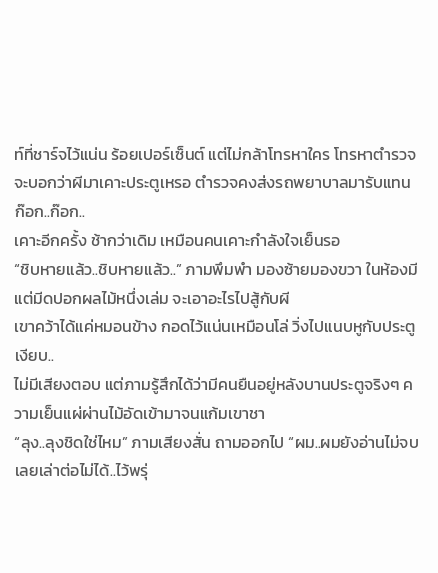ท์ที่ชาร์จไว้แน่น ร้อยเปอร์เซ็นต์ แต่ไม่กล้าโทรหาใคร โทรหาตำรวจจะบอกว่าผีมาเคาะประตูเหรอ ตำรวจคงส่งรถพยาบาลมารับแทน
ก๊อก..ก๊อก..
เคาะอีกครั้ง ช้ากว่าเดิม เหมือนคนเคาะกำลังใจเย็นรอ
“ชิบหายแล้ว..ชิบหายแล้ว..” ภามพึมพำ มองซ้ายมองขวา ในห้องมีแต่มีดปอกผลไม้หนึ่งเล่ม จะเอาอะไรไปสู้กับผี
เขาคว้าได้แค่หมอนข้าง กอดไว้แน่นเหมือนโล่ วิ่งไปแนบหูกับประตู
เงียบ..
ไม่มีเสียงตอบ แต่ภามรู้สึกได้ว่ามีคนยืนอยู่หลังบานประตูจริงๆ ความเย็นแผ่ผ่านไม้อัดเข้ามาจนแก้มเขาชา
“ลุง..ลุงชิดใช่ไหม” ภามเสียงสั่น ถามออกไป “ผม..ผมยังอ่านไม่จบ เลยเล่าต่อไม่ได้..ไว้พรุ่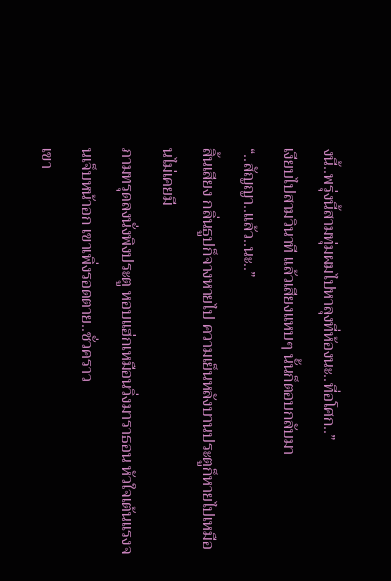งนี้..พรุ่งนี้สามทุ่มผมไปหาลุงที่ห้องนะ..ที่อโศก..”
เงียบไปสามวินาที แล้วเสียงแหบๆ นั้นก็ตอบกลับมา
“..สัญญา..แล้ว..นะ..”
สิ้นเสียง กลิ่นธูปก็จางหายไป ความเย็นหลังบานประตูก็หายไปเหมือนไม่เคยมี
ภามทรุดลงนั่งพิงประตู หอบแฮ่กเหมือนวิ่งมาราธอน หัวใจเต้นแรงจนเจ็บหน้าอก เขาเพิ่งรอดตาย..ชั่วคราว
เขา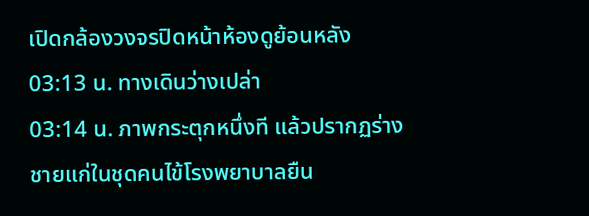เปิดกล้องวงจรปิดหน้าห้องดูย้อนหลัง
03:13 น. ทางเดินว่างเปล่า
03:14 น. ภาพกระตุกหนึ่งที แล้วปรากฏร่างชายแก่ในชุดคนไข้โรงพยาบาลยืน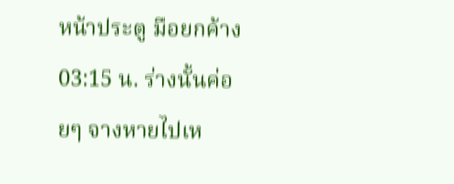หน้าประตู มือยกค้าง
03:15 น. ร่างนั้นค่อยๆ จางหายไปเห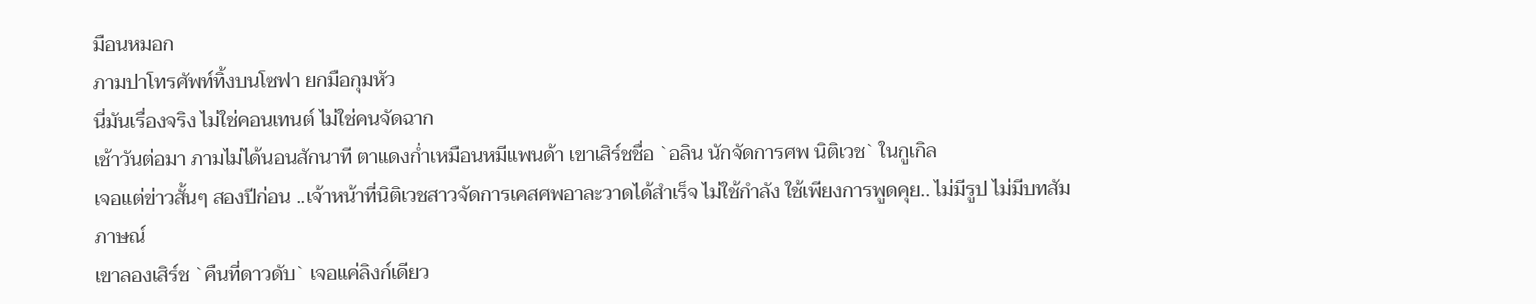มือนหมอก
ภามปาโทรศัพท์ทิ้งบนโซฟา ยกมือกุมหัว
นี่มันเรื่องจริง ไม่ใช่คอนเทนต์ ไม่ใช่คนจัดฉาก
เช้าวันต่อมา ภามไม่ได้นอนสักนาที ตาแดงก่ำเหมือนหมีแพนด้า เขาเสิร์ชชื่อ `อลิน นักจัดการศพ นิติเวช` ในกูเกิล
เจอแต่ข่าวสั้นๆ สองปีก่อน ..เจ้าหน้าที่นิติเวชสาวจัดการเคสศพอาละวาดได้สำเร็จ ไม่ใช้กำลัง ใช้เพียงการพูดคุย.. ไม่มีรูป ไม่มีบทสัมภาษณ์
เขาลองเสิร์ช `คืนที่ดาวดับ` เจอแค่ลิงก์เดียว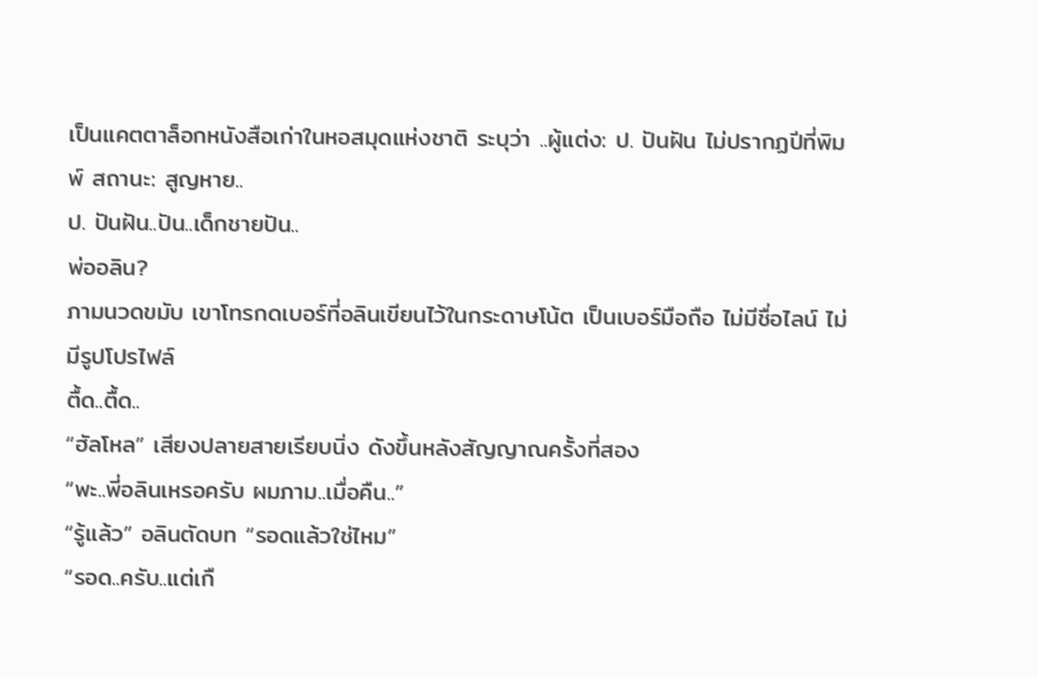เป็นแคตตาล็อกหนังสือเก่าในหอสมุดแห่งชาติ ระบุว่า ..ผู้แต่ง: ป. ปันฝัน ไม่ปรากฏปีที่พิมพ์ สถานะ: สูญหาย..
ป. ปันฝัน..ปัน..เด็กชายปัน..
พ่ออลิน?
ภามนวดขมับ เขาโทรกดเบอร์ที่อลินเขียนไว้ในกระดาษโน้ต เป็นเบอร์มือถือ ไม่มีชื่อไลน์ ไม่มีรูปโปรไฟล์
ตื้ด..ตื้ด..
“ฮัลโหล” เสียงปลายสายเรียบนิ่ง ดังขึ้นหลังสัญญาณครั้งที่สอง
“พะ..พี่อลินเหรอครับ ผมภาม..เมื่อคืน..”
“รู้แล้ว” อลินตัดบท “รอดแล้วใช่ไหม”
“รอด..ครับ..แต่เกื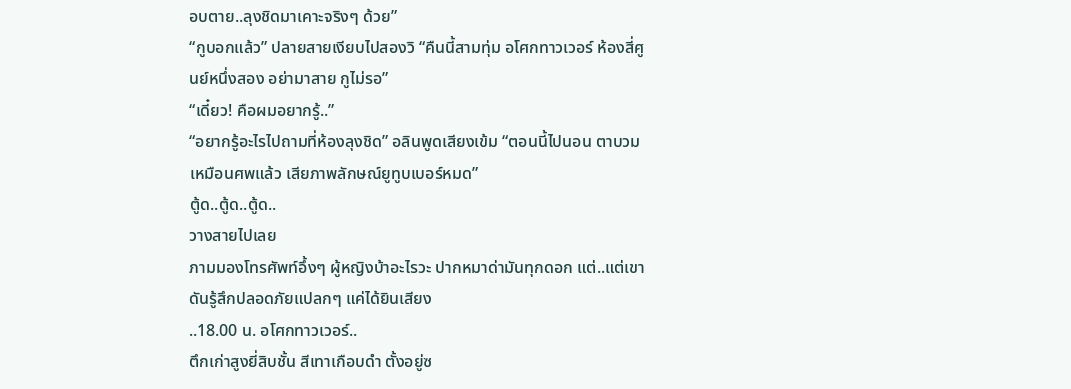อบตาย..ลุงชิดมาเคาะจริงๆ ด้วย”
“กูบอกแล้ว” ปลายสายเงียบไปสองวิ “คืนนี้สามทุ่ม อโศกทาวเวอร์ ห้องสี่ศูนย์หนึ่งสอง อย่ามาสาย กูไม่รอ”
“เดี๋ยว! คือผมอยากรู้..”
“อยากรู้อะไรไปถามที่ห้องลุงชิด” อลินพูดเสียงเข้ม “ตอนนี้ไปนอน ตาบวมเหมือนศพแล้ว เสียภาพลักษณ์ยูทูบเบอร์หมด”
ตู้ด..ตู้ด..ตู้ด..
วางสายไปเลย
ภามมองโทรศัพท์อึ้งๆ ผู้หญิงบ้าอะไรวะ ปากหมาด่ามันทุกดอก แต่..แต่เขาดันรู้สึกปลอดภัยแปลกๆ แค่ได้ยินเสียง
..18.00 น. อโศกทาวเวอร์..
ตึกเก่าสูงยี่สิบชั้น สีเทาเกือบดำ ตั้งอยู่ซ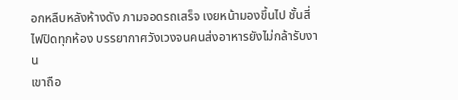อกหลืบหลังห้างดัง ภามจอดรถเสร็จ เงยหน้ามองขึ้นไป ชั้นสี่ไฟปิดทุกห้อง บรรยากาศวังเวงจนคนส่งอาหารยังไม่กล้ารับงาน
เขาถือ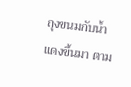ถุงขนมกับน้ำแดงขึ้นมา ตาม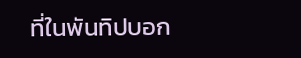ที่ในพันทิปบอก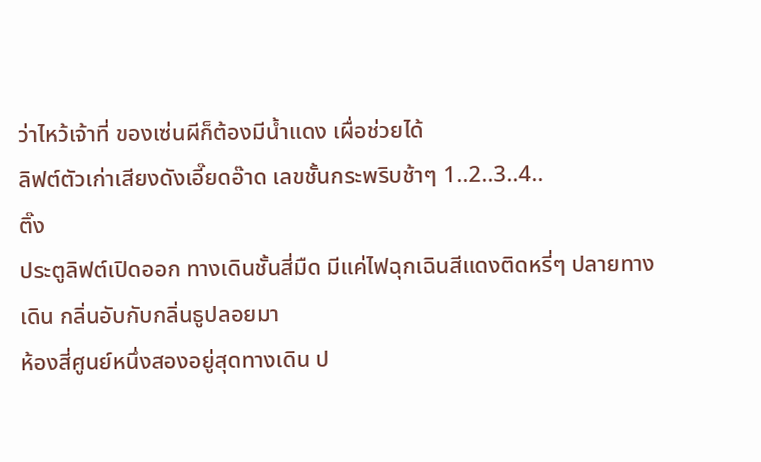ว่าไหว้เจ้าที่ ของเซ่นผีก็ต้องมีน้ำแดง เผื่อช่วยได้
ลิฟต์ตัวเก่าเสียงดังเอี๊ยดอ๊าด เลขชั้นกระพริบช้าๆ 1..2..3..4..
ติ๊ง
ประตูลิฟต์เปิดออก ทางเดินชั้นสี่มืด มีแค่ไฟฉุกเฉินสีแดงติดหรี่ๆ ปลายทางเดิน กลิ่นอับกับกลิ่นธูปลอยมา
ห้องสี่ศูนย์หนึ่งสองอยู่สุดทางเดิน ป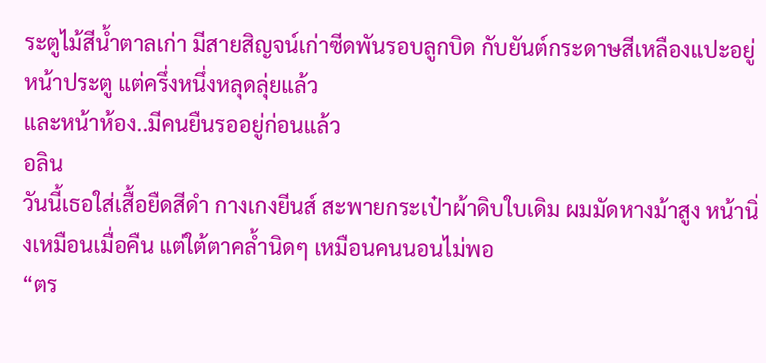ระตูไม้สีน้ำตาลเก่า มีสายสิญจน์เก่าซีดพันรอบลูกบิด กับยันต์กระดาษสีเหลืองแปะอยู่หน้าประตู แต่ครึ่งหนึ่งหลุดลุ่ยแล้ว
และหน้าห้อง..มีคนยืนรออยู่ก่อนแล้ว
อลิน
วันนี้เธอใส่เสื้อยืดสีดำ กางเกงยีนส์ สะพายกระเป๋าผ้าดิบใบเดิม ผมมัดหางม้าสูง หน้านิ่งเหมือนเมื่อคืน แต่ใต้ตาคล้ำนิดๆ เหมือนคนนอนไม่พอ
“ตร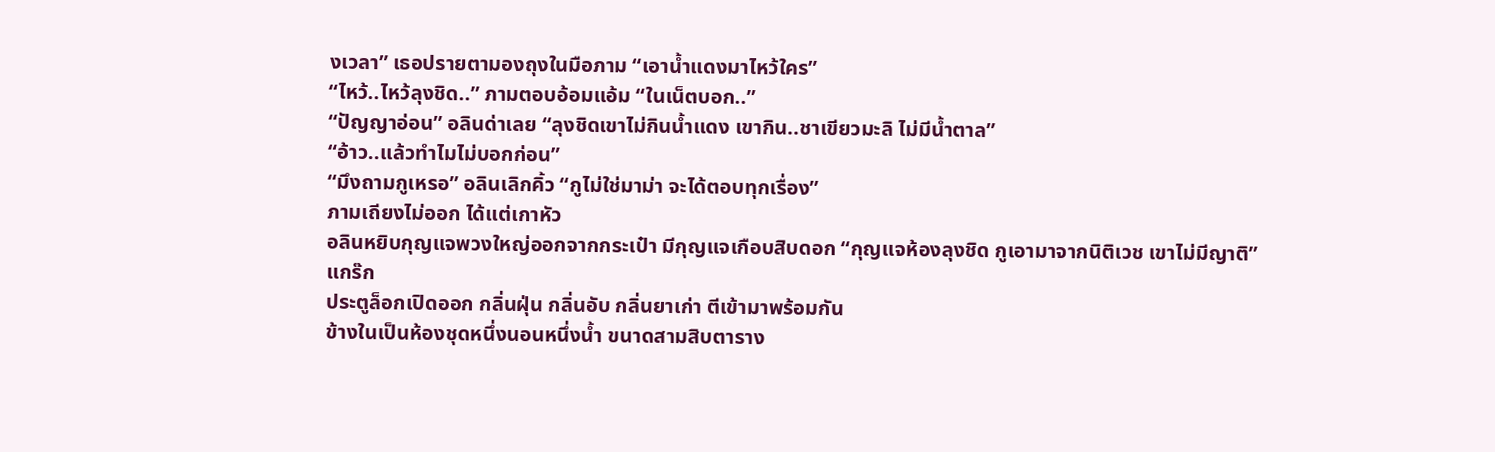งเวลา” เธอปรายตามองถุงในมือภาม “เอาน้ำแดงมาไหว้ใคร”
“ไหว้..ไหว้ลุงชิด..” ภามตอบอ้อมแอ้ม “ในเน็ตบอก..”
“ปัญญาอ่อน” อลินด่าเลย “ลุงชิดเขาไม่กินน้ำแดง เขากิน..ชาเขียวมะลิ ไม่มีน้ำตาล”
“อ้าว..แล้วทำไมไม่บอกก่อน”
“มึงถามกูเหรอ” อลินเลิกคิ้ว “กูไม่ใช่มาม่า จะได้ตอบทุกเรื่อง”
ภามเถียงไม่ออก ได้แต่เกาหัว
อลินหยิบกุญแจพวงใหญ่ออกจากกระเป๋า มีกุญแจเกือบสิบดอก “กุญแจห้องลุงชิด กูเอามาจากนิติเวช เขาไม่มีญาติ”
แกร๊ก
ประตูล็อกเปิดออก กลิ่นฝุ่น กลิ่นอับ กลิ่นยาเก่า ตีเข้ามาพร้อมกัน
ข้างในเป็นห้องชุดหนึ่งนอนหนึ่งน้ำ ขนาดสามสิบตาราง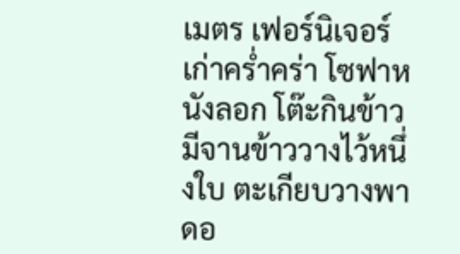เมตร เฟอร์นิเจอร์เก่าคร่ำคร่า โซฟาหนังลอก โต๊ะกินข้าวมีจานข้าววางไว้หนึ่งใบ ตะเกียบวางพาดอ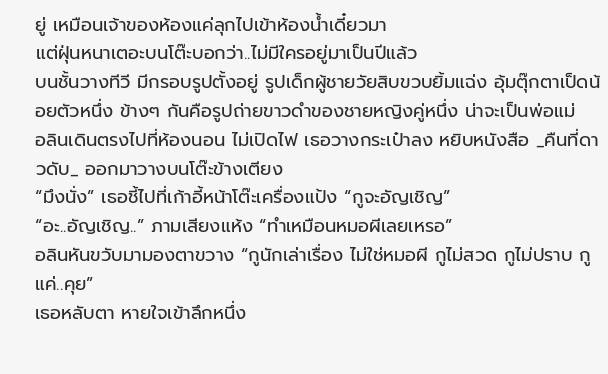ยู่ เหมือนเจ้าของห้องแค่ลุกไปเข้าห้องน้ำเดี๋ยวมา
แต่ฝุ่นหนาเตอะบนโต๊ะบอกว่า..ไม่มีใครอยู่มาเป็นปีแล้ว
บนชั้นวางทีวี มีกรอบรูปตั้งอยู่ รูปเด็กผู้ชายวัยสิบขวบยิ้มแฉ่ง อุ้มตุ๊กตาเป็ดน้อยตัวหนึ่ง ข้างๆ กันคือรูปถ่ายขาวดำของชายหญิงคู่หนึ่ง น่าจะเป็นพ่อแม่
อลินเดินตรงไปที่ห้องนอน ไม่เปิดไฟ เธอวางกระเป๋าลง หยิบหนังสือ _คืนที่ดาวดับ_ ออกมาวางบนโต๊ะข้างเตียง
“มึงนั่ง” เธอชี้ไปที่เก้าอี้หน้าโต๊ะเครื่องแป้ง “กูจะอัญเชิญ”
“อะ..อัญเชิญ..” ภามเสียงแห้ง “ทำเหมือนหมอผีเลยเหรอ”
อลินหันขวับมามองตาขวาง “กูนักเล่าเรื่อง ไม่ใช่หมอผี กูไม่สวด กูไม่ปราบ กูแค่..คุย”
เธอหลับตา หายใจเข้าลึกหนึ่ง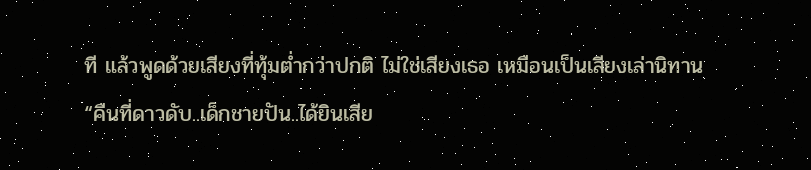ที แล้วพูดด้วยเสียงที่ทุ้มต่ำกว่าปกติ ไม่ใช่เสียงเธอ เหมือนเป็นเสียงเล่านิทาน
“คืนที่ดาวดับ..เด็กชายปัน..ได้ยินเสีย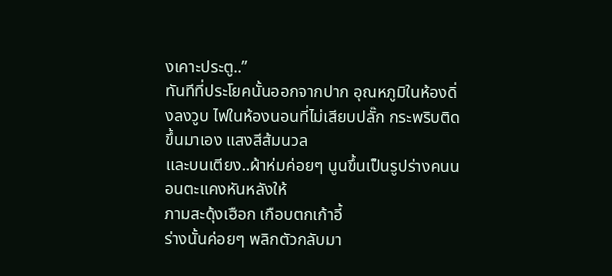งเคาะประตู..”
ทันทีที่ประโยคนั้นออกจากปาก อุณหภูมิในห้องดิ่งลงวูบ ไฟในห้องนอนที่ไม่เสียบปลั๊ก กระพริบติดขึ้นมาเอง แสงสีส้มนวล
และบนเตียง..ผ้าห่มค่อยๆ นูนขึ้นเป็นรูปร่างคนนอนตะแคงหันหลังให้
ภามสะดุ้งเฮือก เกือบตกเก้าอี้
ร่างนั้นค่อยๆ พลิกตัวกลับมา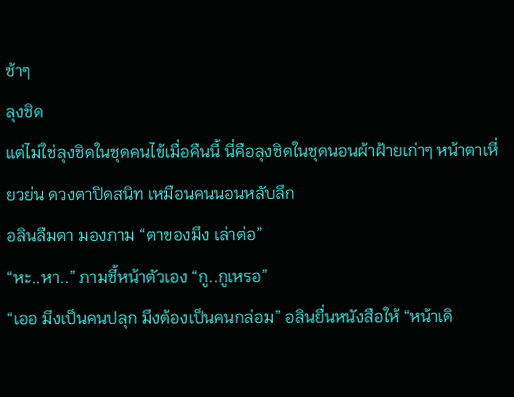ช้าๆ
ลุงชิด
แต่ไม่ใช่ลุงชิดในชุดคนไข้เมื่อคืนนี้ นี่คือลุงชิดในชุดนอนผ้าฝ้ายเก่าๆ หน้าตาเหี่ยวย่น ดวงตาปิดสนิท เหมือนคนนอนหลับลึก
อลินลืมตา มองภาม “ตาของมึง เล่าต่อ”
“หะ..หา..” ภามชี้หน้าตัวเอง “กู..กูเหรอ”
“เออ มึงเป็นคนปลุก มึงต้องเป็นคนกล่อม” อลินยื่นหนังสือให้ “หน้าเดิ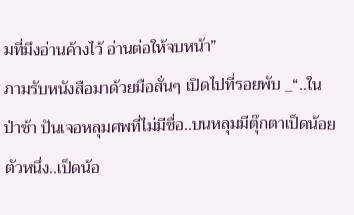มที่มึงอ่านค้างไว้ อ่านต่อให้จบหน้า”
ภามรับหนังสือมาด้วยมือสั่นๆ เปิดไปที่รอยพับ _“..ในป่าช้า ปันเจอหลุมศพที่ไม่มีชื่อ..บนหลุมมีตุ๊กตาเป็ดน้อยตัวหนึ่ง..เป็ดน้อ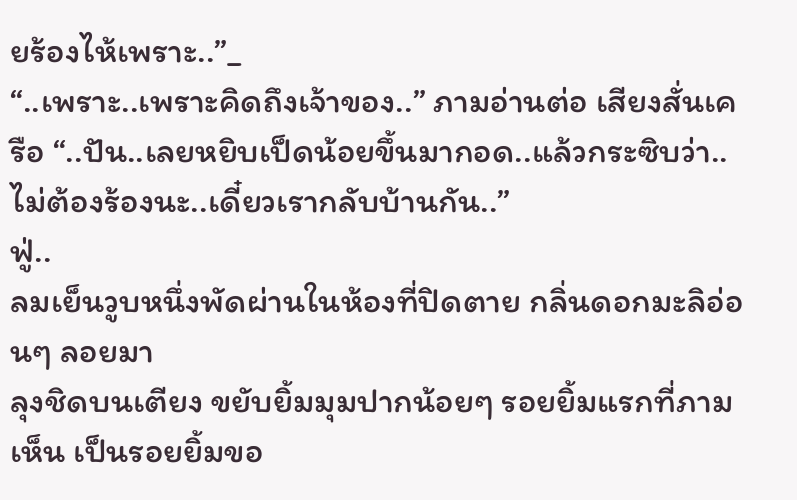ยร้องไห้เพราะ..”_
“..เพราะ..เพราะคิดถึงเจ้าของ..” ภามอ่านต่อ เสียงสั่นเครือ “..ปัน..เลยหยิบเป็ดน้อยขึ้นมากอด..แล้วกระซิบว่า..ไม่ต้องร้องนะ..เดี๋ยวเรากลับบ้านกัน..”
ฟู่..
ลมเย็นวูบหนึ่งพัดผ่านในห้องที่ปิดตาย กลิ่นดอกมะลิอ่อนๆ ลอยมา
ลุงชิดบนเตียง ขยับยิ้มมุมปากน้อยๆ รอยยิ้มแรกที่ภามเห็น เป็นรอยยิ้มขอ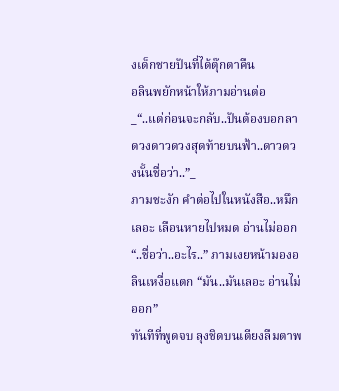งเด็กชายปันที่ได้ตุ๊กตาคืน
อลินพยักหน้าให้ภามอ่านต่อ
_“..แต่ก่อนจะกลับ..ปันต้องบอกลาดวงดาวดวงสุดท้ายบนฟ้า..ดาวดวงนั้นชื่อว่า..”_
ภามชะงัก คำต่อไปในหนังสือ..หมึกเลอะ เลือนหายไปหมด อ่านไม่ออก
“..ชื่อว่า..อะไร..” ภามเงยหน้ามองอลินเหงื่อแตก “มัน..มันเลอะ อ่านไม่ออก”
ทันทีที่พูดจบ ลุงชิดบนเตียงลืมตาพ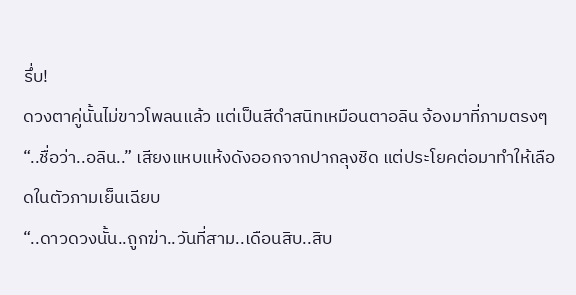รึ่บ!
ดวงตาคู่นั้นไม่ขาวโพลนแล้ว แต่เป็นสีดำสนิทเหมือนตาอลิน จ้องมาที่ภามตรงๆ
“..ชื่อว่า..อลิน..” เสียงแหบแห้งดังออกจากปากลุงชิด แต่ประโยคต่อมาทำให้เลือดในตัวภามเย็นเฉียบ
“..ดาวดวงนั้น..ถูกฆ่า..วันที่สาม..เดือนสิบ..สิบ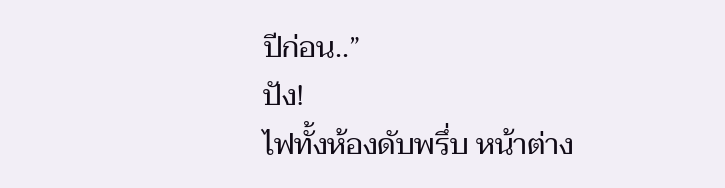ปีก่อน..”
ปัง!
ไฟทั้งห้องดับพรึ่บ หน้าต่าง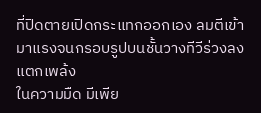ที่ปิดตายเปิดกระแทกออกเอง ลมตีเข้ามาแรงจนกรอบรูปบนชั้นวางทีวีร่วงลงแตกเพล้ง
ในความมืด มีเพีย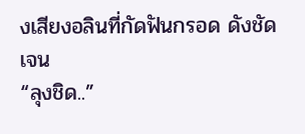งเสียงอลินที่กัดฟันกรอด ดังชัดเจน
“ลุงชิด..”